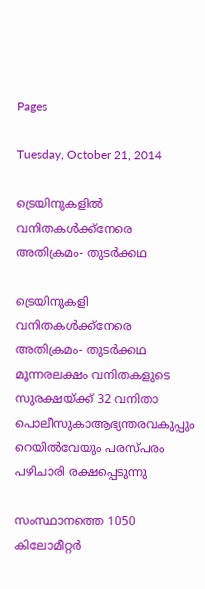Pages

Tuesday, October 21, 2014

ട്രെയിനുകളിൽ വനിതകൾക്ക്നേരെ അതിക്രമം- തുടർക്കഥ

ട്രെയിനുകളി വനിതകൾക്ക്നേരെ  അതിക്രമം- തുടർക്കഥ
മൂന്നരലക്ഷം വനിതകളുടെ സുരക്ഷയ്ക്ക് 32 വനിതാ പൊലീസുകാആഭ്യന്തരവകുപ്പും റെയിൽവേയും പരസ്പരം പഴിചാരി രക്ഷപ്പെടുന്നു

സംസ്ഥാനത്തെ 1050 കിലോമീറ്റർ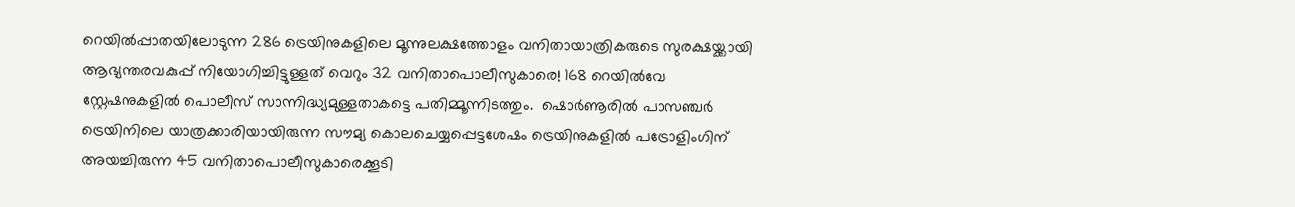റെയിൽപ്പാതയിലോടുന്ന 286 ട്രെയിനുകളിലെ മൂന്നുലക്ഷത്തോളം വനിതായാത്രികരുടെ സുരക്ഷയ്ക്കായി ആഭ്യന്തരവകുപ്പ് നിയോഗിച്ചിട്ടുള്ളത് വെറും 32 വനിതാപൊലീസുകാരെ! 168 റെയിൽവേ സ്റ്റേഷനുകളിൽ പൊലീസ് സാന്നിദ്ധ്യമുള്ളതാകട്ടെ പതിമ്മൂന്നിടത്തും.  ഷൊർണൂരിൽ പാസഞ്ചർ ട്രെയിനിലെ യാത്രക്കാരിയായിരുന്ന സൗമ്യ കൊലചെയ്യപ്പെട്ടശേഷം ട്രെയിനുകളിൽ പട്രോളിംഗിന് അയച്ചിരുന്ന 45 വനിതാപൊലീസുകാരെക്കൂടി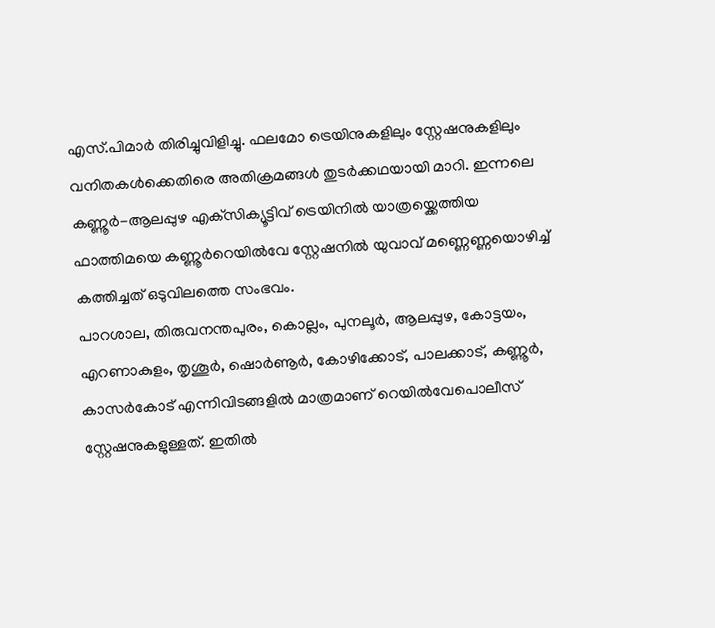എസ്.പിമാർ തിരിച്ചുവിളിച്ചു. ഫലമോ ട്രെയിനുകളിലും സ്റ്റേഷനുകളിലും വനിതകൾക്കെതിരെ അതിക്രമങ്ങൾ തുടർക്കഥയായി മാറി. ഇന്നലെ കണ്ണൂർ-ആലപ്പുഴ എക്‌സിക്യൂട്ടിവ് ട്രെയിനിൽ യാത്രയ്ക്കെത്തിയ ഫാത്തിമയെ കണ്ണൂർറെയിൽവേ സ്റ്റേഷനിൽ യുവാവ് മണ്ണെണ്ണയൊഴിച്ച് കത്തിച്ചത് ഒടുവിലത്തെ സംഭവം.
പാറശാല, തിരുവനന്തപുരം, കൊല്ലം, പുനലൂർ, ആലപ്പുഴ, കോട്ടയം, എറണാകുളം, തൃശൂർ, ഷൊർണൂർ, കോഴിക്കോട്, പാലക്കാട്, കണ്ണൂർ, കാസർകോട് എന്നിവിടങ്ങളിൽ മാത്രമാണ് റെയിൽവേപൊലീസ് സ്റ്റേഷനുകളുള്ളത്. ഇതിൽ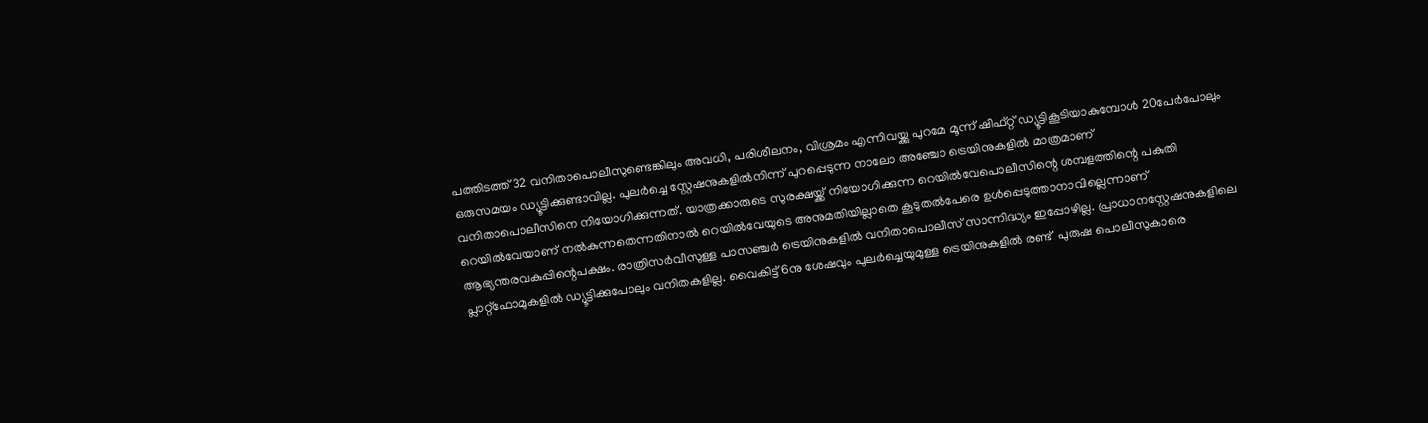പത്തിടത്ത് 32 വനിതാപൊലീസുണ്ടെങ്കിലും അവധി, പരിശീലനം, വിശ്രമം എന്നിവയ്ക്കു പുറമേ മൂന്ന് ഷിഫ്റ്റ് ഡ്യൂട്ടികൂടിയാകുമ്പോൾ 20പേർപോലും ഒരുസമയം ഡ്യൂട്ടിക്കുണ്ടാവില്ല. പുലർച്ചെ സ്റ്റേഷനുകളിൽനിന്ന് പുറപ്പെടുന്ന നാലോ അഞ്ചോ ട്രെയിനുകളിൽ മാത്രമാണ്                     വനിതാപൊലീസിനെ നിയോഗിക്കുന്നത്. യാത്രക്കാരുടെ സുരക്ഷയ്ക്ക് നിയോഗിക്കുന്ന റെയിൽവേപൊലീസിന്റെ ശമ്പളത്തിന്റെ പകുതി റെയിൽവേയാണ് നൽകുന്നതെന്നതിനാൽ റെയിൽവേയുടെ അനുമതിയില്ലാതെ കൂടുതൽപേരെ ഉൾപ്പെടുത്താനാവില്ലെന്നാണ് ആഭ്യന്തരവകുപ്പിന്റെപക്ഷം. രാത്രിസർവീസുള്ള പാസഞ്ചർ ട്രെയിനുകളിൽ വനിതാപൊലീസ് സാന്നിദ്ധ്യം ഇപ്പോഴില്ല. പ്രാധാനസ്റ്റേഷനുകളിലെ പ്ലാറ്റ്ഫോമുകളിൽ ഡ്യൂട്ടിക്കുപോലും വനിതകളില്ല. വൈകിട്ട് 6നു ശേഷവും പുലർച്ചെയുമുള്ള ട്രെയിനുകളിൽ രണ്ട്  പുരുഷ പൊലീസുകാരെ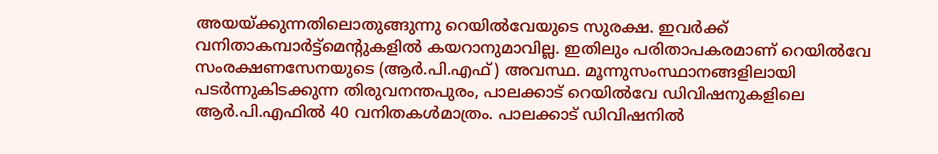അയയ്ക്കുന്നതിലൊതുങ്ങുന്നു റെയിൽവേയുടെ സുരക്ഷ. ഇവർക്ക് വനിതാകമ്പാർട്ട്മെന്റുകളിൽ കയറാനുമാവില്ല. ഇതിലും പരിതാപകരമാണ് റെയിൽവേ സംരക്ഷണസേനയുടെ (ആർ.പി.എഫ്) അവസ്ഥ. മൂന്നുസംസ്ഥാനങ്ങളിലായി പടർന്നുകിടക്കുന്ന തിരുവനന്തപുരം, പാലക്കാട് റെയിൽവേ ഡിവിഷനുകളിലെ ആർ.പി.എഫിൽ 40 വനിതകൾമാത്രം. പാലക്കാട് ഡിവിഷനിൽ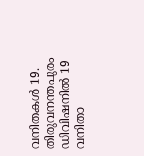വനിതകൾ 19.  തിരുവനന്തപുരം ഡിവിഷനിൽ 19 വനിതാ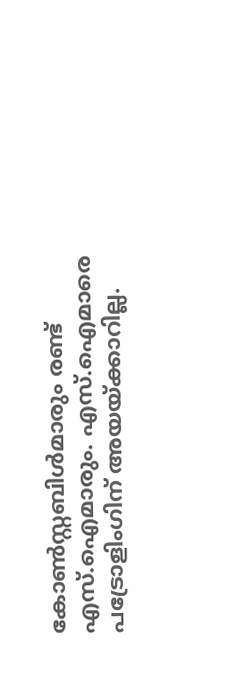കോൺസ്റ്റബിൾമാരും രണ്ട് എസ്.ഐമാരും. എസ്.ഐമാരെ പട്രോളിംഗിന് അയയ്ക്കാറില്ല.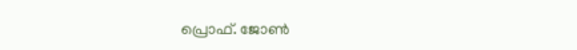പ്രൊഫ്‌. ജോണ്‍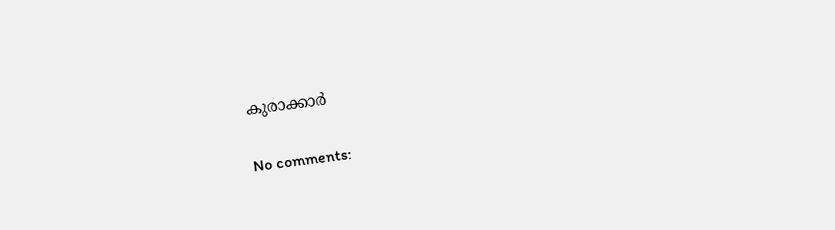കുരാക്കാർ

No comments: